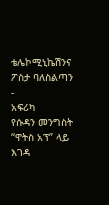ቴሌኮሚኒኬሽንና ፖስታ ባለስልጣን
-
አፍሪካ
የሱዳን መንግስት “ዋትስ አፕ” ላይ እገዳ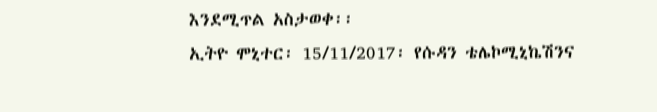እንደሚጥል አስታወቀ፡፡
ኢትዮ ሞኒተር፡ 15/11/2017፡ የሱዳን ቴሌኮሚኒኬሽንና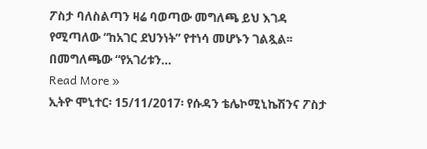ፖስታ ባለስልጣን ዛሬ ባወጣው መግለጫ ይህ እገዳ የሚጣለው “ከአገር ደህንነት” የተነሳ መሆኑን ገልጿል፡፡ በመግለጫው “የአገሪቱን…
Read More »
ኢትዮ ሞኒተር፡ 15/11/2017፡ የሱዳን ቴሌኮሚኒኬሽንና ፖስታ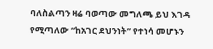ባለስልጣን ዛሬ ባወጣው መግለጫ ይህ እገዳ የሚጣለው “ከአገር ደህንነት” የተነሳ መሆኑን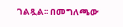ገልጿል፡፡ በመግለጫው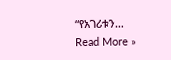“የአገሪቱን…
Read More »